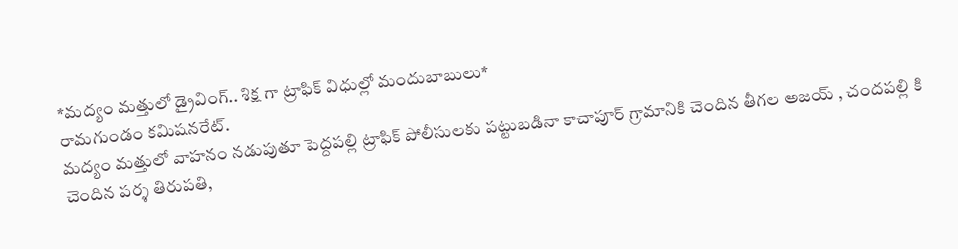*మద్యం మత్తులో డ్రైవింగ్.. శిక్ష గా ట్రాఫిక్ విధుల్లో మందుబాబులు*
రామగుండం కమిషనరేట్.
మద్యం మత్తులో వాహనం నడుపుతూ పెద్దపల్లి ట్రాఫిక్ పోలీసులకు పట్టుబడినా కాచాపూర్ గ్రామానికి చెందిన తీగల అజయ్ , చందపల్లి కి చెందిన పర్శ తిరుపతి,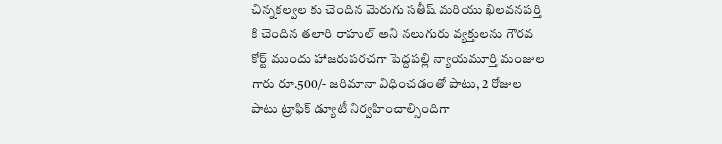చిన్నకల్వల కు చెందిన మెరుగు సతీష్ మరియు ఖిలవనపర్తి కి చెందిన తలారి రాహుల్ అని నలుగురు వ్యక్తులను గౌరవ కోర్ట్ ముందు హాజరుపరచగా పెద్దపల్లి న్యాయమూర్తి మంజుల గారు రూ.500/- జరిమానా విధించడంతో పాటు, 2 రోజుల పాటు ట్రాఫిక్ డ్యూటీ నిర్వహించాల్సిందిగా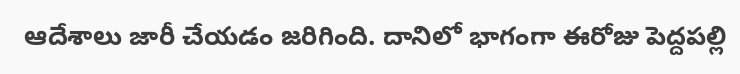ఆదేశాలు జారీ చేయడం జరిగింది. దానిలో భాగంగా ఈరోజు పెద్దపల్లి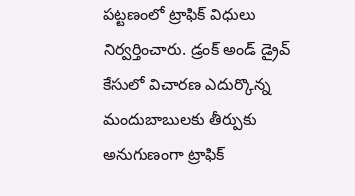పట్టణంలో ట్రాఫిక్ విధులు నిర్వర్తించారు. డ్రంక్ అండ్ డ్రైవ్ కేసులో విచారణ ఎదుర్కొన్న మందుబాబులకు తీర్పుకు అనుగుణంగా ట్రాఫిక్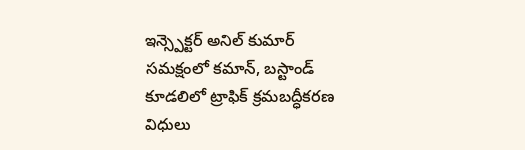ఇన్స్పెక్టర్ అనిల్ కుమార్ సమక్షంలో కమాన్, బస్టాండ్ కూడలిలో ట్రాఫిక్ క్రమబద్ధీకరణ విధులు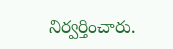నిర్వర్తించారు.